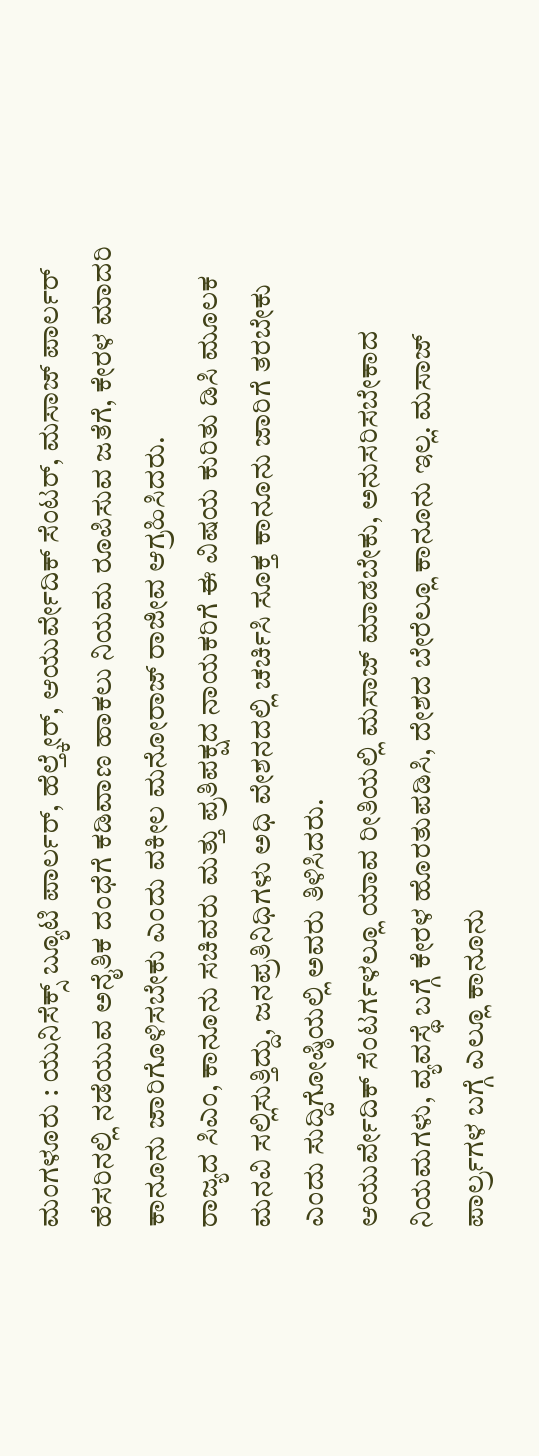ಮಂಗಳೂರು : ಯುನಿಸೆಕ್ಸ್ ಬ್ಯೂಟಿ ಪಾರ್ಲರ್, ಹೆಲ್ತ್ಕೇರ್, ಆಯುರ್ವೇದಿಕ್ ಸೆಂಟರ್, ಮಸಾಜ್ ಪಾರ್ಲರ್ ಹೆಸರಿನಲ್ಲಿ ನಡೆಯುವ ಅನೈತಿಕ ದಂಧೆಗೆ ಕಡಿವಾಣ ಹಾಕಲು ನಿಯಮ ರೂಪಿಸುವ ಜತೆಗೆ, ಕೇರಳ ಮಾದರಿ ಕಾನೂನು ಜಾರಿಗೊಳಿಸಬೇಕು ಎಂದು ವಕೀಲ ಮನೋರಾಜ್ ರಾಜೀವ ಆಗ್ರಹಿಸಿದರು.
ರಾಜ್ಯದ ಸಿಎಂ, ಕಾನೂನು ಸಚಿವರು ಮತ್ತು ಪ್ರತಿಪಕ್ಷದ ನಾಯಕರಿಗೆ ಈ ವಿಷಯ ಕುರಿತು ಡಿಸಿ ಮೂಲಕ ಮನವಿ ಸಲ್ಲಿಸುತ್ತಿದ್ದು, ಜನಪ್ರತಿನಿಧಿಗಳು ಅಧಿ ವೇಶನದಲ್ಲಿ ಚರ್ಚಿಸಿ ಸೂಕ್ತ ಕಾನೂನು ಜಾರಿಗೆ ತರಬೇಕು ಎಂದು ಸುದ್ದಿಗೋಷ್ಠಿಯಲ್ಲಿ ಅವರು ತಿಳಿಸಿದರು.
ಆಯುರ್ವೇದಿಕ್ ಸೆಂಟರ್ಗಳಲ್ಲೂ ಯಾವ ರೀತಿಯಲ್ಲಿ ಮಸಾಜ್ ಮಾಡಬೇಕು, ಅನುಸರಿಸಬೇಕಾದ ನಿಯಮಗಳು, ವ್ಯವಸ್ಥೆ ಬಗ್ಗೆ ಕೇರಳ ಹೊರತುಪಡಿಸಿ, ದೇಶದ ಬೇರೆಲ್ಲೂ ಕಾನೂನು ಇಲ್ಲ. ಮಸಾಜ್ ಪಾರ್ಲ್ರಗಳ ಬಗ್ಗೆ ಎಲ್ಲೂ ಕಾನೂನು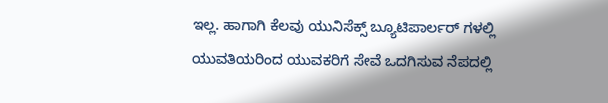ಇಲ್ಲ. ಹಾಗಾಗಿ ಕೆಲವು ಯುನಿಸೆಕ್ಸ್ ಬ್ಯೂಟಿಪಾರ್ಲರ್ ಗಳಲ್ಲಿ ಯುವತಿಯರಿಂದ ಯುವಕರಿಗೆ ಸೇವೆ ಒದಗಿಸುವ ನೆಪದಲ್ಲಿ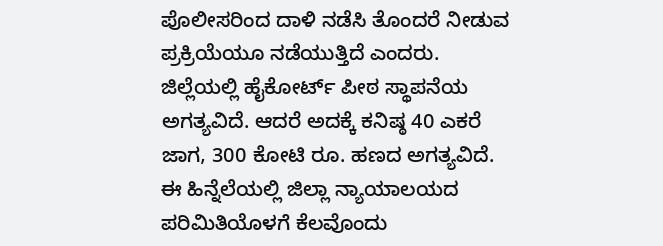ಪೊಲೀಸರಿಂದ ದಾಳಿ ನಡೆಸಿ ತೊಂದರೆ ನೀಡುವ ಪ್ರಕ್ರಿಯೆಯೂ ನಡೆಯುತ್ತಿದೆ ಎಂದರು.
ಜಿಲ್ಲೆಯಲ್ಲಿ ಹೈಕೋರ್ಟ್ ಪೀಠ ಸ್ಥಾಪನೆಯ ಅಗತ್ಯವಿದೆ. ಆದರೆ ಅದಕ್ಕೆ ಕನಿಷ್ಠ 40 ಎಕರೆ ಜಾಗ, 300 ಕೋಟಿ ರೂ. ಹಣದ ಅಗತ್ಯವಿದೆ. ಈ ಹಿನ್ನೆಲೆಯಲ್ಲಿ ಜಿಲ್ಲಾ ನ್ಯಾಯಾಲಯದ ಪರಿಮಿತಿಯೊಳಗೆ ಕೆಲವೊಂದು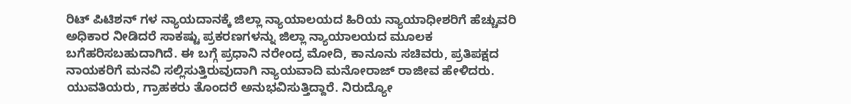ರಿಟ್ ಪಿಟಿಶನ್ ಗಳ ನ್ಯಾಯದಾನಕ್ಕೆ ಜಿಲ್ಲಾ ನ್ಯಾಯಾಲಯದ ಹಿರಿಯ ನ್ಯಾಯಾಧೀಶರಿಗೆ ಹೆಚ್ಚುವರಿ ಅಧಿಕಾರ ನೀಡಿದರೆ ಸಾಕಷ್ಟು ಪ್ರಕರಣಗಳನ್ನು ಜಿಲ್ಲಾ ನ್ಯಾಯಾಲಯದ ಮೂಲಕ ಬಗೆಹರಿಸಬಹುದಾಗಿದೆ. ಈ ಬಗ್ಗೆ ಪ್ರಧಾನಿ ನರೇಂದ್ರ ಮೋದಿ, ಕಾನೂನು ಸಚಿವರು, ಪ್ರತಿಪಕ್ಷದ ನಾಯಕರಿಗೆ ಮನವಿ ಸಲ್ಲಿಸುತ್ತಿರುವುದಾಗಿ ನ್ಯಾಯವಾದಿ ಮನೋರಾಜ್ ರಾಜೀವ ಹೇಳಿದರು.
ಯುವತಿಯರು, ಗ್ರಾಹಕರು ತೊಂದರೆ ಅನುಭವಿಸುತ್ತಿದ್ದಾರೆ. ನಿರುದ್ಯೋ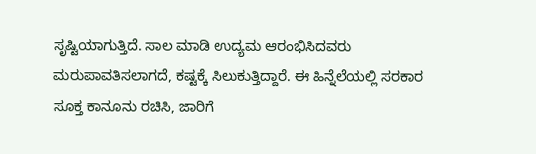ಸೃಷ್ಟಿಯಾಗುತ್ತಿದೆ. ಸಾಲ ಮಾಡಿ ಉದ್ಯಮ ಆರಂಭಿಸಿದವರು ಮರುಪಾವತಿಸಲಾಗದೆ, ಕಷ್ಟಕ್ಕೆ ಸಿಲುಕುತ್ತಿದ್ದಾರೆ. ಈ ಹಿನ್ನೆಲೆಯಲ್ಲಿ ಸರಕಾರ ಸೂಕ್ತ ಕಾನೂನು ರಚಿಸಿ, ಜಾರಿಗೆ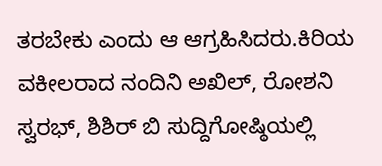ತರಬೇಕು ಎಂದು ಆ ಆಗ್ರಹಿಸಿದರು.ಕಿರಿಯ ವಕೀಲರಾದ ನಂದಿನಿ ಅಖಿಲ್, ರೋಶನಿ ಸ್ವರಭ್, ಶಿಶಿರ್ ಬಿ ಸುದ್ದಿಗೋಷ್ಠಿಯಲ್ಲಿ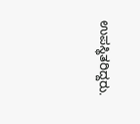ಉಪಸ್ಥಿತರಿದ್ದರು.